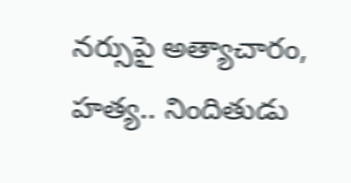నర్సుపై అత్యాచారం, హత్య.. నిందితుడు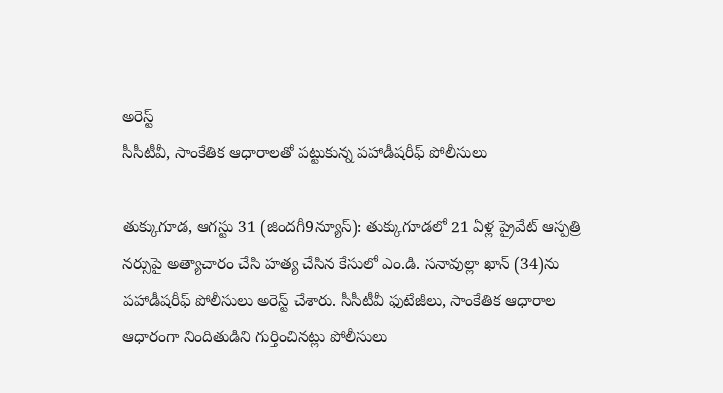అరెస్ట్
సీసీటీవీ, సాంకేతిక ఆధారాలతో పట్టుకున్న పహాడీషరీఫ్ పోలీసులు

తుక్కుగూడ, ఆగస్టు 31 (జిందగీ9న్యూస్): తుక్కుగూడలో 21 ఏళ్ల ప్రైవేట్ ఆస్పత్రి నర్సుపై అత్యాచారం చేసి హత్య చేసిన కేసులో ఎం.డి. సనావుల్లా ఖాన్ (34)ను పహాడీషరీఫ్ పోలీసులు అరెస్ట్ చేశారు. సీసీటీవీ ఫుటేజీలు, సాంకేతిక ఆధారాల ఆధారంగా నిందితుడిని గుర్తించినట్లు పోలీసులు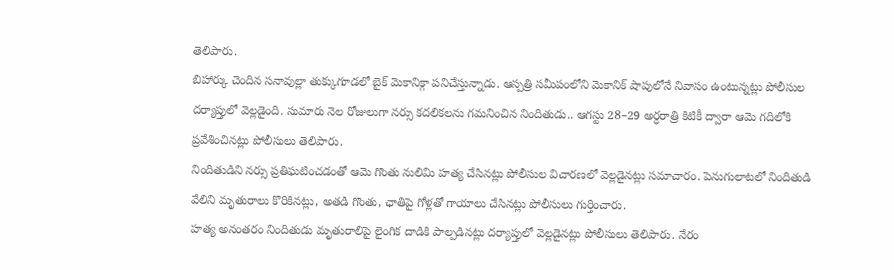తెలిపారు.
బిహార్కు చెందిన సనావుల్లా తుక్కుగూడలో బైక్ మెకానిక్గా పనిచేస్తున్నాడు. ఆస్పత్రి సమీపంలోని మెకానిక్ షాపులోనే నివాసం ఉంటున్నట్లు పోలీసుల దర్యాప్తులో వెల్లడైంది. సుమారు నెల రోజులుగా నర్సు కదలికలను గమనించిన నిందితుడు.. ఆగస్టు 28–29 అర్ధరాత్రి కిటికీ ద్వారా ఆమె గదిలోకి ప్రవేశించినట్లు పోలీసులు తెలిపారు.
నిందితుడిని నర్సు ప్రతిఘటించడంతో ఆమె గొంతు నులిమి హత్య చేసినట్లు పోలీసుల విచారణలో వెల్లడైనట్లు సమాచారం. పెనుగులాటలో నిందితుడి వేలిని మృతురాలు కొరికినట్లు, అతడి గొంతు, ఛాతిపై గోళ్లతో గాయాలు చేసినట్లు పోలీసులు గుర్తించారు.
హత్య అనంతరం నిందితుడు మృతురాలిపై లైంగిక దాడికి పాల్పడినట్లు దర్యాప్తులో వెల్లడైనట్లు పోలీసులు తెలిపారు. నేరం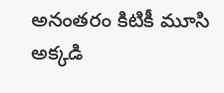అనంతరం కిటికీ మూసి అక్కడి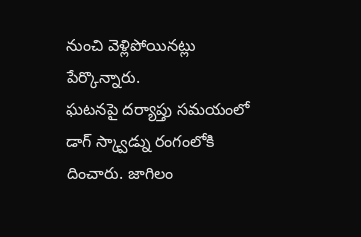నుంచి వెళ్లిపోయినట్లు పేర్కొన్నారు.
ఘటనపై దర్యాప్తు సమయంలో డాగ్ స్క్వాడ్ను రంగంలోకి దించారు. జాగిలం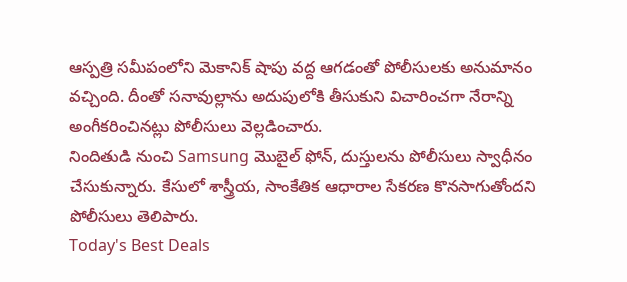ఆస్పత్రి సమీపంలోని మెకానిక్ షాపు వద్ద ఆగడంతో పోలీసులకు అనుమానం వచ్చింది. దీంతో సనావుల్లాను అదుపులోకి తీసుకుని విచారించగా నేరాన్ని అంగీకరించినట్లు పోలీసులు వెల్లడించారు.
నిందితుడి నుంచి Samsung మొబైల్ ఫోన్, దుస్తులను పోలీసులు స్వాధీనం చేసుకున్నారు. కేసులో శాస్త్రీయ, సాంకేతిక ఆధారాల సేకరణ కొనసాగుతోందని పోలీసులు తెలిపారు.
Today's Best Deals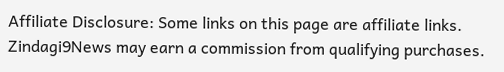Affiliate Disclosure: Some links on this page are affiliate links. Zindagi9News may earn a commission from qualifying purchases.